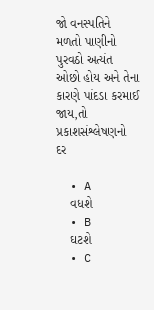જો વનસ્પતિને મળતો પાણીનો પુરવઠો અત્યંત ઓછો હોય અને તેના કારણે પાંદડા કરમાઈ જાય,તો પ્રકાશસંશ્લેષણનો દર

  • A
    વધશે
  • B
    ઘટશે
  • C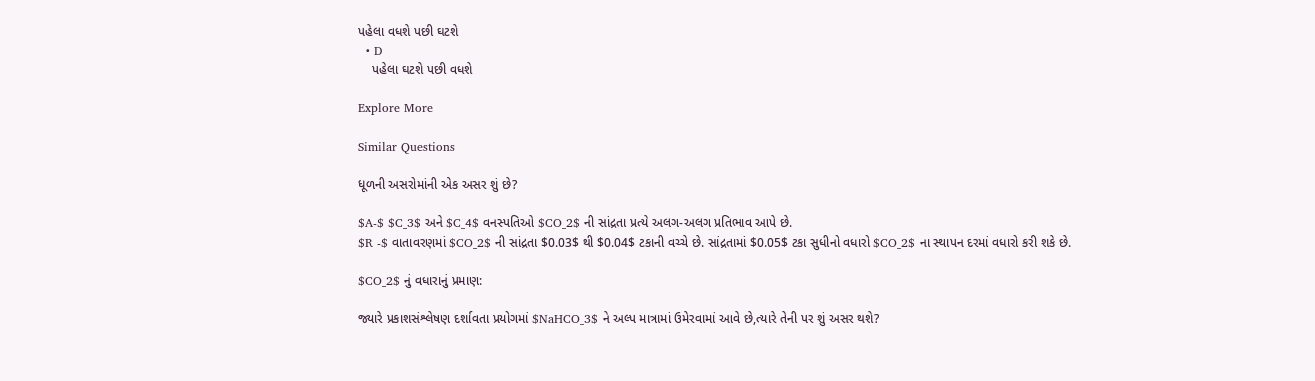પહેલા વધશે પછી ઘટશે
  • D
    પહેલા ઘટશે પછી વધશે

Explore More

Similar Questions

ધૂળની અસરોમાંની એક અસર શું છે?

$A-$ $C_3$ અને $C_4$ વનસ્પતિઓ $CO_2$ ની સાંદ્રતા પ્રત્યે અલગ-અલગ પ્રતિભાવ આપે છે.
$R -$ વાતાવરણમાં $CO_2$ ની સાંદ્રતા $0.03$ થી $0.04$ ટકાની વચ્ચે છે. સાંદ્રતામાં $0.05$ ટકા સુધીનો વધારો $CO_2$ ના સ્થાપન દરમાં વધારો કરી શકે છે.

$CO_2$ નું વધારાનું પ્રમાણ:

જ્યારે પ્રકાશસંશ્લેષણ દર્શાવતા પ્રયોગમાં $NaHCO_3$ ને અલ્પ માત્રામાં ઉમેરવામાં આવે છે,ત્યારે તેની પર શું અસર થશે?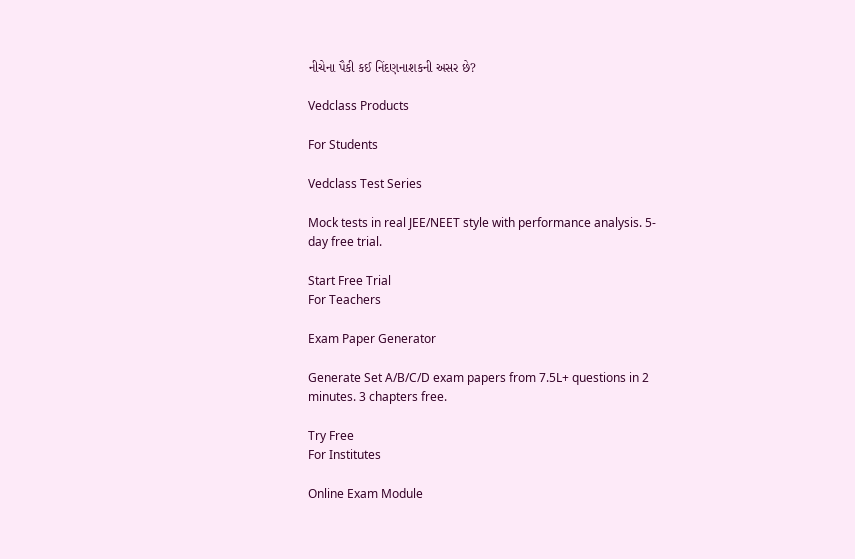નીચેના પૈકી કઈ નિંદણનાશકની અસર છે?

Vedclass Products

For Students

Vedclass Test Series

Mock tests in real JEE/NEET style with performance analysis. 5-day free trial.

Start Free Trial
For Teachers

Exam Paper Generator

Generate Set A/B/C/D exam papers from 7.5L+ questions in 2 minutes. 3 chapters free.

Try Free
For Institutes

Online Exam Module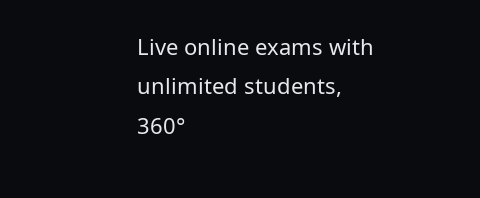Live online exams with unlimited students, 360°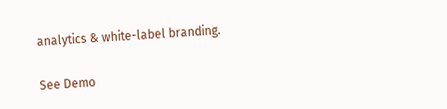analytics & white-label branding.

See Demo